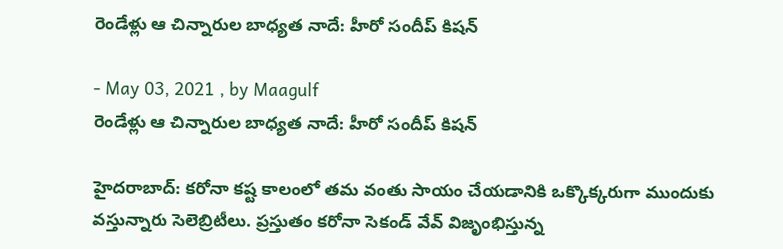రెండేళ్లు ఆ చిన్నారుల బాధ్యత నాదే: హీరో సందీప్ కిషన్

- May 03, 2021 , by Maagulf
రెండేళ్లు ఆ చిన్నారుల బాధ్యత నాదే: హీరో సందీప్ కిషన్

హైదరాబాద్: కరోనా కష్ట కాలంలో తమ వంతు సాయం చేయడానికి ఒక్కొక్కరుగా ముందుకు వస్తున్నారు సెలెబ్రిటీలు. ప్రస్తుతం కరోనా సెకండ్ వేవ్ విజృంభిస్తున్న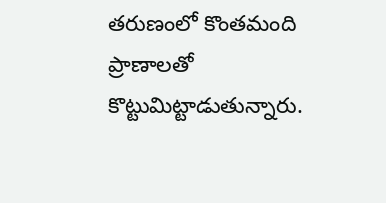తరుణంలో కొంతమంది ప్రాణాలతో కొట్టుమిట్టాడుతున్నారు.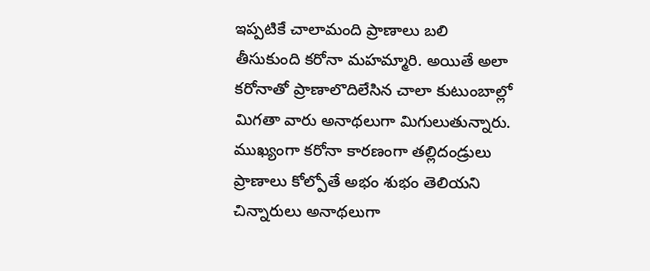ఇప్పటికే చాలామంది ప్రాణాలు బలి తీసుకుంది కరోనా మహమ్మారి. అయితే అలా కరోనాతో ప్రాణాలొదిలేసిన చాలా కుటుంబాల్లో మిగతా వారు అనాథలుగా మిగులుతున్నారు. ముఖ్యంగా కరోనా కారణంగా తల్లిదండ్రులు ప్రాణాలు కోల్పోతే అభం శుభం తెలియని చిన్నారులు అనాథలుగా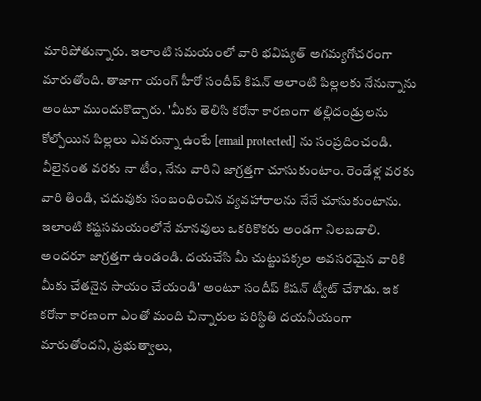మారిపోతున్నారు. ఇలాంటి సమయంలో వారి భవిష్యత్ అగమ్యగోచరంగా మారుతోంది. తాజాగా యంగ్ హీరో సందీప్ కిషన్ అలాంటి పిల్లలకు నేనున్నాను అంటూ ముందుకొచ్చారు. 'మీకు తెలిసి కరోనా కారణంగా తల్లిదండ్రులను కోల్పోయిన పిల్లలు ఎవరున్నా ఉంటే [email protected] ను సంప్రదించండి. వీలైనంత వరకు నా టీం, నేను వారిని జాగ్రత్తగా చూసుకుంటాం. రెండేళ్ల వరకు వారి తిండి, చదువుకు సంబంధించిన వ్యవహారాలను నేనే చూసుకుంటాను. ఇలాంటి కష్టసమయంలోనే మానవులు ఒకరికొకరు అండగా నిలబడాలి. అందరూ జాగ్రత్తగా ఉండండి. దయచేసి మీ చుట్టుపక్కల అవసరమైన వారికి మీకు చేతనైన సాయం చేయండి' అంటూ సందీప్ కిషన్ ట్వీట్ చేశాడు. ఇక కరోనా కారణంగా ఎంతో మంది చిన్నారుల పరిస్థితి దయనీయంగా మారుతోందని, ప్రభుత్వాలు,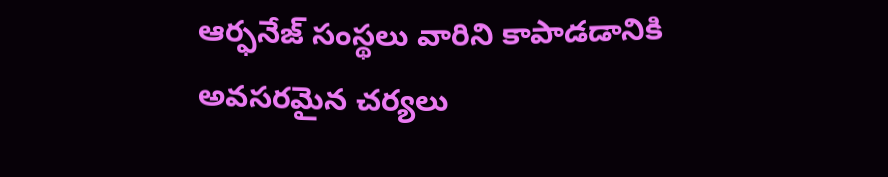ఆర్ఫనేజ్ సంస్థలు వారిని కాపాడడానికి అవసరమైన చర్యలు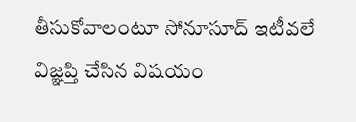తీసుకోవాలంటూ సోనూసూద్ ఇటీవలే విజ్ఞప్తి చేసిన విషయం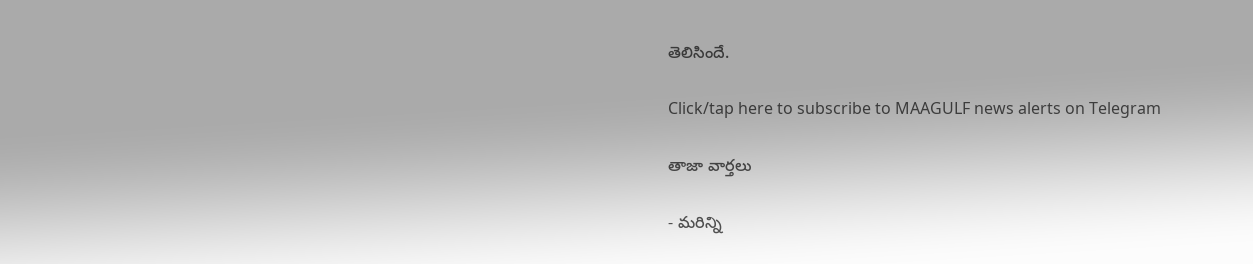తెలిసిందే.

Click/tap here to subscribe to MAAGULF news alerts on Telegram

తాజా వార్తలు

- మరిన్ని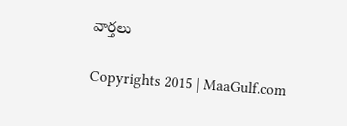వార్తలు

Copyrights 2015 | MaaGulf.com